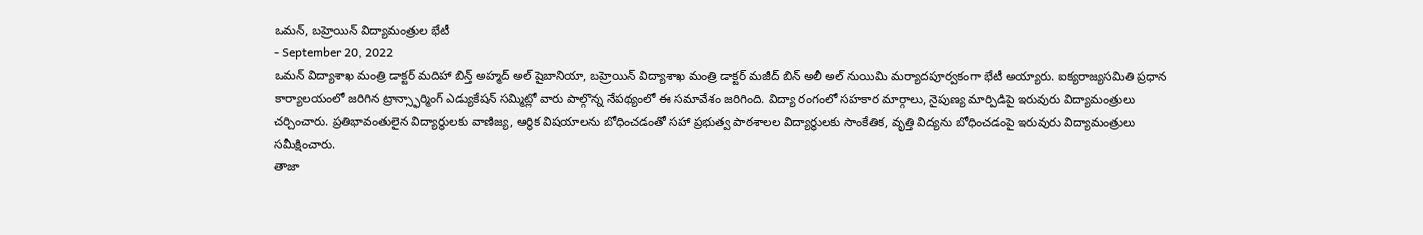ఒమన్, బహ్రెయిన్ విద్యామంత్రుల భేటీ
- September 20, 2022
ఒమన్ విద్యాశాఖ మంత్రి డాక్టర్ మదిహా బిన్త్ అహ్మద్ అల్ షైబానియా, బహ్రెయిన్ విద్యాశాఖ మంత్రి డాక్టర్ మజీద్ బిన్ అలీ అల్ నుయిమి మర్యాదపూర్వకంగా భేటీ అయ్యారు. ఐక్యరాజ్యసమితి ప్రధాన కార్యాలయంలో జరిగిన ట్రాన్స్ఫార్మింగ్ ఎడ్యుకేషన్ సమ్మిట్లో వారు పాల్గొన్న నేపథ్యంలో ఈ సమావేశం జరిగింది. విద్యా రంగంలో సహకార మార్గాలు, నైపుణ్య మార్పిడిపై ఇరువురు విద్యామంత్రులు చర్చించారు. ప్రతిభావంతులైన విద్యార్థులకు వాణిజ్య, ఆర్థిక విషయాలను బోధించడంతో సహా ప్రభుత్వ పాఠశాలల విద్యార్థులకు సాంకేతిక, వృత్తి విద్యను బోధించడంపై ఇరువురు విద్యామంత్రులు సమీక్షించారు.
తాజా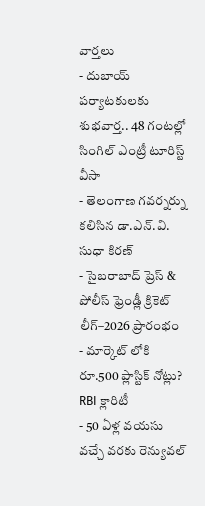వార్తలు
- దుబాయ్ పర్యాటకులకు శుభవార్త.. 48 గంటల్లో సింగిల్ ఎంట్రీ టూరిస్ట్ వీసా
- తెలంగాణ గవర్నర్ను కలిసిన డా.ఎన్.వి. సుధా కిరణ్
- సైబరాబాద్ ప్రెస్ & పోలీస్ ఫ్రెండ్లీ క్రికెట్ లీగ్–2026 ప్రారంభం
- మార్కెట్ లోకి రూ.500 ప్లాస్టిక్ నోట్లు? RBI క్లారిటీ
- 50 ఏళ్ల వయసు వచ్చే వరకు రెన్యువల్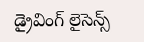డ్రైవింగ్ లైసెన్స్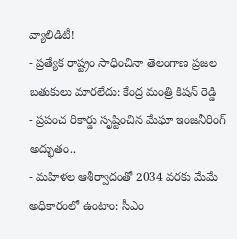వ్యాలిడిటీ!
- ప్రత్యేక రాష్ట్రం సాధించినా తెలంగాణ ప్రజల బతుకులు మారలేదు: కేంద్ర మంత్రి కిషన్ రెడ్డి
- ప్రపంచ రికార్డు సృష్టించిన మేఘా ఇంజనీరింగ్ అద్భుతం..
- మహిళల ఆశీర్వాదంతో 2034 వరకు మేమే అధికారంలో ఉంటాం: సీఎం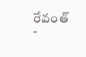రేవంత్
-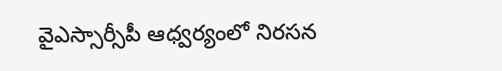వైఎస్సార్సీపీ ఆధ్వర్యంలో నిరసన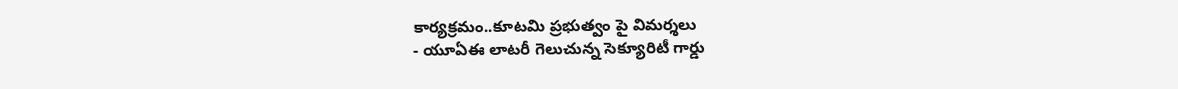కార్యక్రమం..కూటమి ప్రభుత్వం పై విమర్శలు
- యూఏఈ లాటరీ గెలుచున్న సెక్యూరిటీ గార్డు